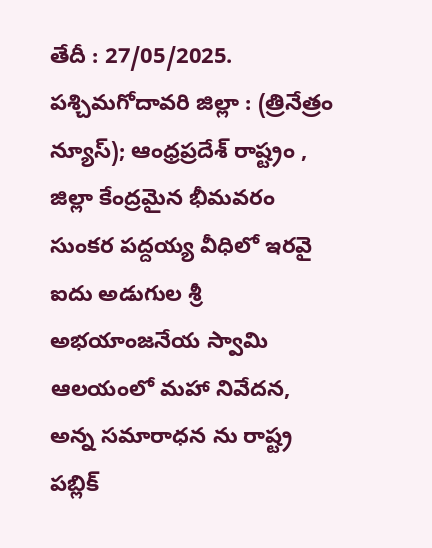తేదీ : 27/05/2025. పశ్చిమగోదావరి జిల్లా : (త్రినేత్రం న్యూస్); ఆంధ్రప్రదేశ్ రాష్ట్రం , జిల్లా కేంద్రమైన భీమవరం సుంకర పద్దయ్య వీధిలో ఇరవై ఐదు అడుగుల శ్రీ అభయాంజనేయ స్వామి ఆలయంలో మహా నివేదన, అన్న సమారాధన ను రాష్ట్ర పబ్లిక్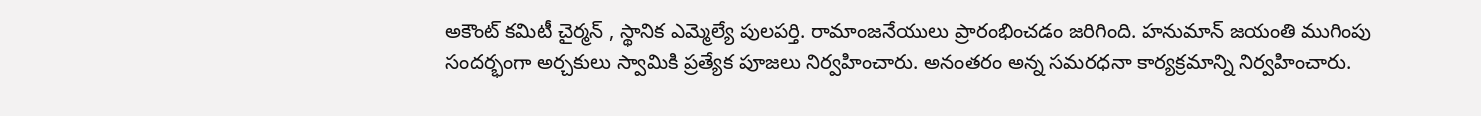అకౌంట్ కమిటీ చైర్మన్ , స్థానిక ఎమ్మెల్యే పులపర్తి. రామాంజనేయులు ప్రారంభించడం జరిగింది. హనుమాన్ జయంతి ముగింపు సందర్భంగా అర్చకులు స్వామికి ప్రత్యేక పూజలు నిర్వహించారు. అనంతరం అన్న సమరధనా కార్యక్రమాన్ని నిర్వహించారు.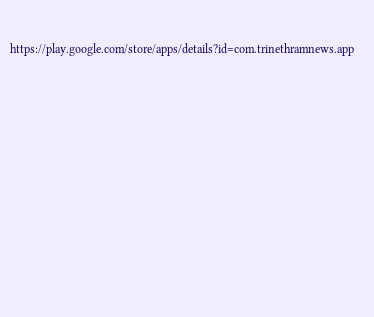https://play.google.com/store/apps/details?id=com.trinethramnews.app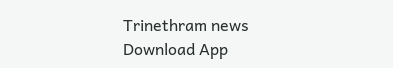Trinethram news
Download App